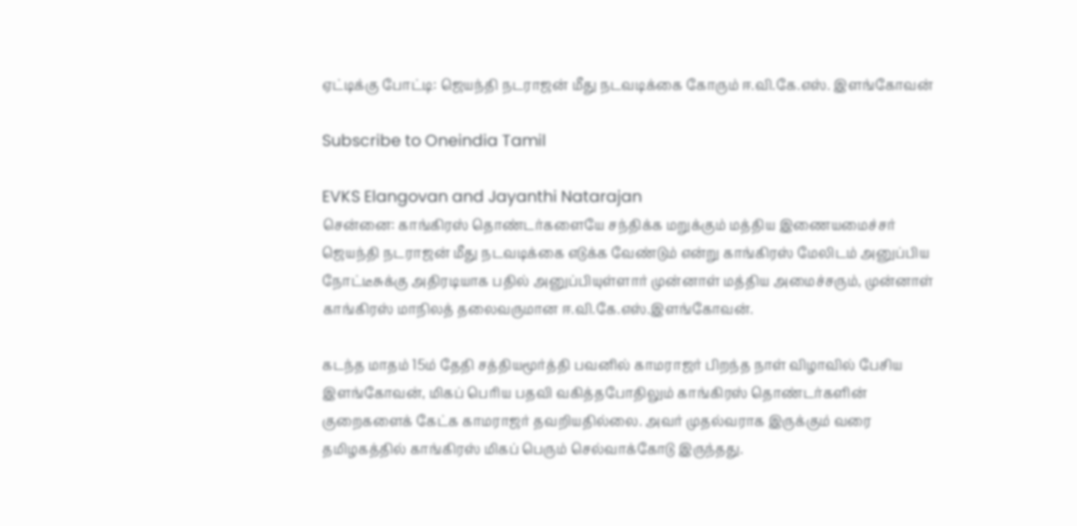ஏட்டிக்கு போட்டி: ஜெயந்தி நடராஜன் மீது நடவடிக்கை கோரும் ஈ.வி.கே.எஸ். இளங்கோவன்

Subscribe to Oneindia Tamil

EVKS Elangovan and Jayanthi Natarajan
சென்னை: காங்கிரஸ் தொண்டர்களையே சந்திக்க மறுக்கும் மத்திய இணையமைச்சர் ஜெயந்தி நடராஜன் மீது நடவடிக்கை எடுக்க வேண்டும் என்று காங்கிரஸ் மேலிடம் அனுப்பிய நோட்டீசுக்கு அதிரடியாக பதில் அனுப்பியுள்ளார் முன்னாள் மத்திய அமைச்சரும், முன்னாள் காங்கிரஸ் மாநிலத் தலைவருமான ஈ.வி.கே.எஸ்.இளங்கோவன்.

கடந்த மாதம் 15ம் தேதி சத்தியமூர்த்தி பவனில் காமராஜர் பிறந்த நாள் விழாவில் பேசிய இளங்கோவன், மிகப் பெரிய பதவி வகித்தபோதிலும் காங்கிரஸ் தொண்டர்களின் குறைகளைக் கேட்க காமராஜர் தவறியதில்லை. அவர் முதல்வராக இருக்கும் வரை தமிழகத்தில் காங்கிரஸ் மிகப் பெரும் செல்வாக்கோடு இருந்தது.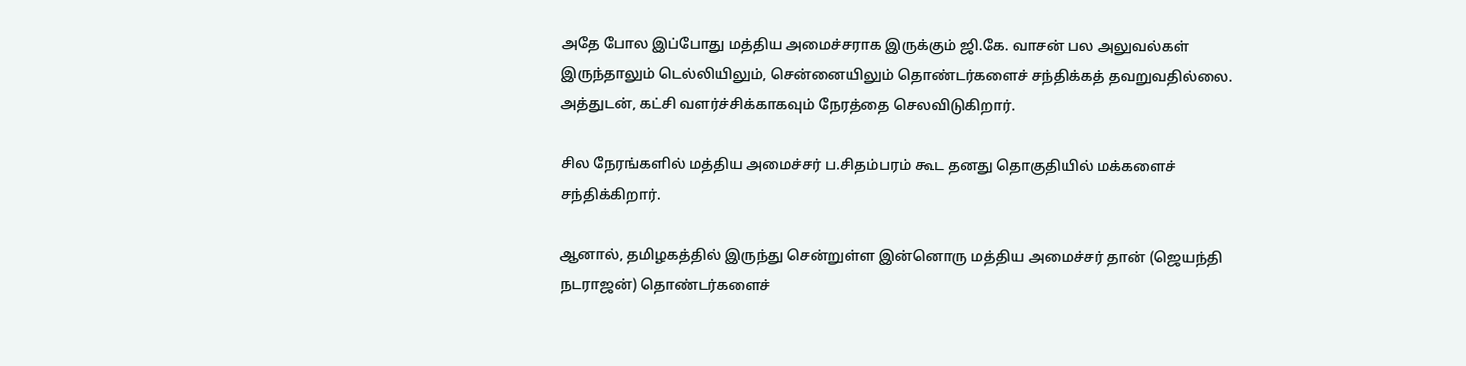அதே போல இப்போது மத்திய அமைச்சராக இருக்கும் ஜி.கே. வாசன் பல அலுவல்கள் இருந்தாலும் டெல்லியிலும், சென்னையிலும் தொண்டர்களைச் சந்திக்கத் தவறுவதில்லை. அத்துடன், கட்சி வளர்ச்சிக்காகவும் நேரத்தை செலவிடுகிறார்.

சில நேரங்களில் மத்திய அமைச்சர் ப.சிதம்பரம் கூட தனது தொகுதியில் மக்களைச் சந்திக்கிறார்.

ஆனால், தமிழகத்தில் இருந்து சென்றுள்ள இன்னொரு மத்திய அமைச்சர் தான் (ஜெயந்தி நடராஜன்) தொண்டர்களைச்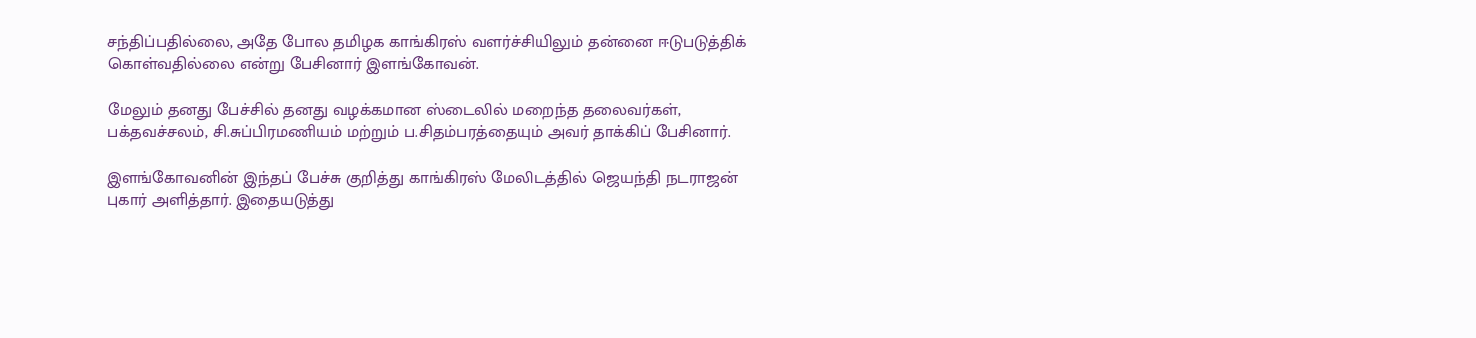சந்திப்பதில்லை, அதே போல தமிழக காங்கிரஸ் வளர்ச்சியிலும் தன்னை ஈடுபடுத்திக் கொள்வதில்லை என்று பேசினார் இளங்கோவன்.

மேலும் தனது பேச்சில் தனது வழக்கமான ஸ்டைலில் மறைந்த தலைவர்கள், பக்தவச்சலம், சி.சுப்பிரமணியம் மற்றும் ப.சிதம்பரத்தையும் அவர் தாக்கிப் பேசினார்.

இளங்கோவனின் இந்தப் பேச்சு குறித்து காங்கிரஸ் மேலிடத்தில் ஜெயந்தி நடராஜன் புகார் அளித்தார். இதையடுத்து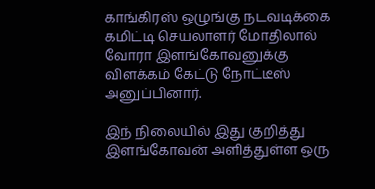காங்கிரஸ் ஒழுங்கு நடவடிக்கை கமிட்டி செயலாளர் மோதிலால் வோரா இளங்கோவனுக்கு விளக்கம் கேட்டு நோட்டீஸ் அனுப்பினார்.

இந் நிலையில் இது குறித்து இளங்கோவன் அளித்துள்ள ஒரு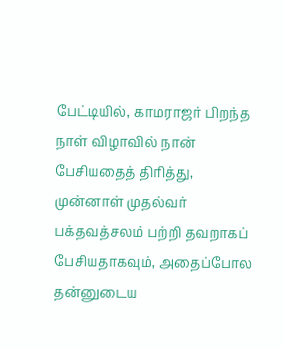பேட்டியில், காமராஜர் பிறந்த நாள் விழாவில் நான் பேசியதைத் திரித்து, முன்னாள் முதல்வர் பக்தவத்சலம் பற்றி தவறாகப் பேசியதாகவும், அதைப்போல தன்னுடைய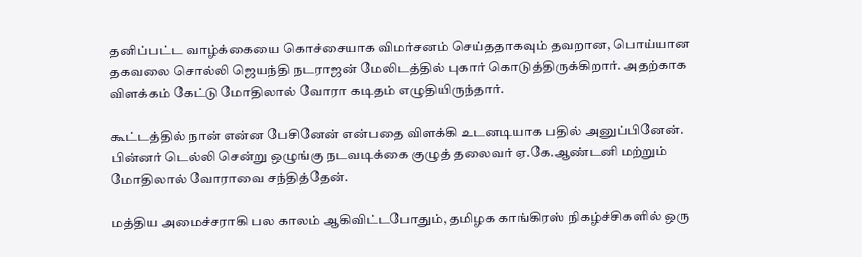தனிப்பட்ட வாழ்க்கையை கொச்சையாக விமர்சனம் செய்ததாகவும் தவறான, பொய்யான தகவலை சொல்லி ஜெயந்தி நடராஜன் மேலிடத்தில் புகார் கொடுத்திருக்கிறார். அதற்காக விளக்கம் கேட்டு மோதிலால் வோரா கடிதம் எழுதியிருந்தார்.

கூட்டத்தில் நான் என்ன பேசினேன் என்பதை விளக்கி உடனடியாக பதில் அனுப்பினேன். பின்னர் டெல்லி சென்று ஒழுங்கு நடவடிக்கை குழுத் தலைவர் ஏ.கே.ஆண்டனி மற்றும் மோதிலால் வோராவை சந்தித்தேன்.

மத்திய அமைச்சராகி பல காலம் ஆகிவிட்டபோதும், தமிழக காங்கிரஸ் நிகழ்ச்சிகளில் ஒரு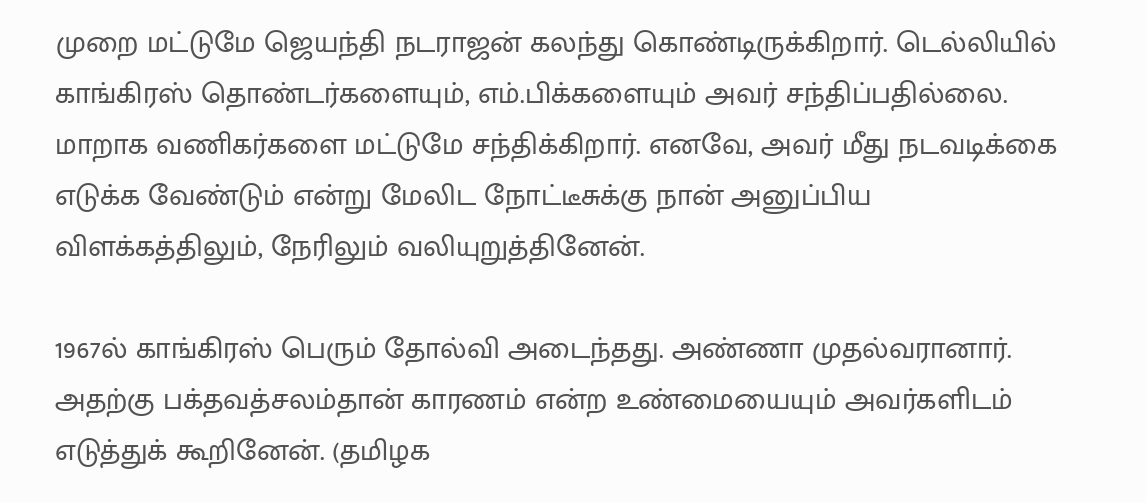முறை மட்டுமே ஜெயந்தி நடராஜன் கலந்து கொண்டிருக்கிறார். டெல்லியில் காங்கிரஸ் தொண்டர்களையும், எம்.பிக்களையும் அவர் சந்திப்பதில்லை. மாறாக வணிகர்களை மட்டுமே சந்திக்கிறார். எனவே, அவர் மீது நடவடிக்கை எடுக்க வேண்டும் என்று மேலிட நோட்டீசுக்கு நான் அனுப்பிய விளக்கத்திலும், நேரிலும் வலியுறுத்தினேன்.

1967ல் காங்கிரஸ் பெரும் தோல்வி அடைந்தது. அண்ணா முதல்வரானார். அதற்கு பக்தவத்சலம்தான் காரணம் என்ற உண்மையையும் அவர்களிடம் எடுத்துக் கூறினேன். (தமிழக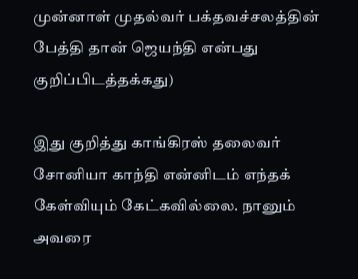முன்னாள் முதல்வர் பக்தவச்சலத்தின் பேத்தி தான் ஜெயந்தி என்பது குறிப்பிடத்தக்கது)

இது குறித்து காங்கிரஸ் தலைவர் சோனியா காந்தி என்னிடம் எந்தக் கேள்வியும் கேட்கவில்லை. நானும் அவரை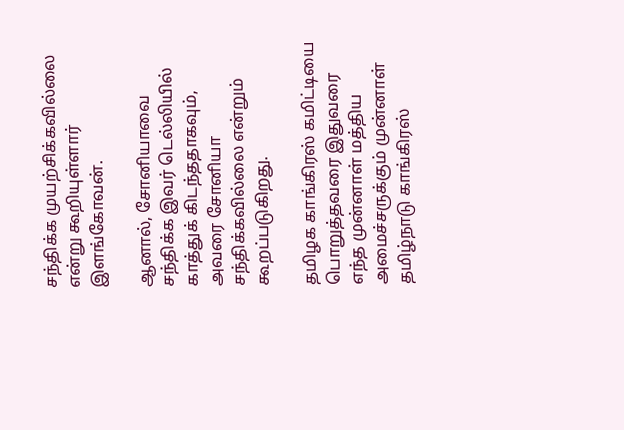சந்திக்க முயற்சிக்கவில்லை என்று கூறியுள்ளார் இளங்கோவன்.

ஆனால், சோனியாவை சந்திக்க இவர் டெல்லியில் காத்துக் கிடந்ததாகவும், அவரை சோனியா சந்திக்கவில்லை என்றும் கூறப்படுகிறது.

தமிழக காங்கிரஸ் கமிட்டியை பொறுத்தவரை இதுவரை எந்த முன்னாள் மத்திய அமைச்சருக்கும் முன்னாள் தமிழ்நாடு காங்கிரஸ்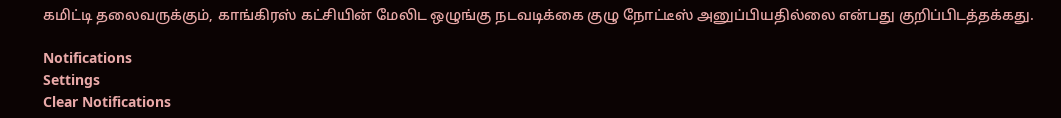கமிட்டி தலைவருக்கும், காங்கிரஸ் கட்சியின் மேலிட ஒழுங்கு நடவடிக்கை குழு நோட்டீஸ் அனுப்பியதில்லை என்பது குறிப்பிடத்தக்கது.

Notifications
Settings
Clear Notifications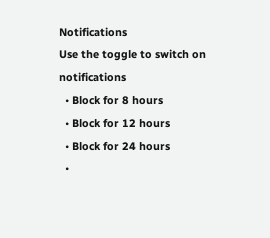Notifications
Use the toggle to switch on notifications
  • Block for 8 hours
  • Block for 12 hours
  • Block for 24 hours
  •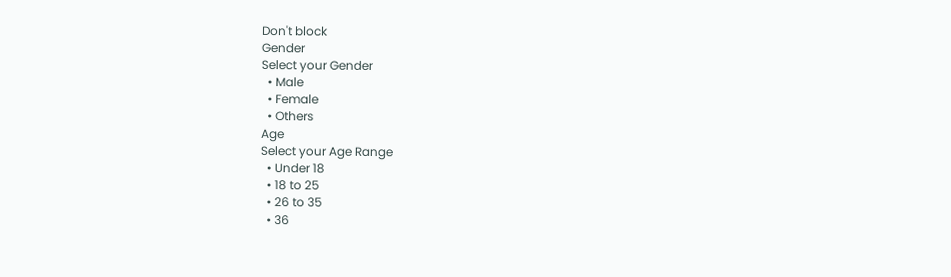Don't block
Gender
Select your Gender
  • Male
  • Female
  • Others
Age
Select your Age Range
  • Under 18
  • 18 to 25
  • 26 to 35
  • 36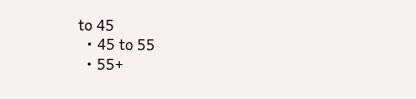to 45
  • 45 to 55
  • 55+